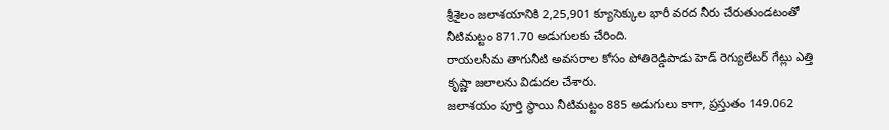శ్రీశైలం జలాశయానికి 2,25,901 క్యూసెక్కుల భారీ వరద నీరు చేరుతుండటంతో నీటిమట్టం 871.70 అడుగులకు చేరింది.
రాయలసీమ తాగునీటి అవసరాల కోసం పోతిరెడ్డిపాడు హెడ్ రెగ్యులేటర్ గేట్లు ఎత్తి కృష్ణా జలాలను విడుదల చేశారు.
జలాశయం పూర్తి స్థాయి నీటిమట్టం 885 అడుగులు కాగా, ప్రస్తుతం 149.062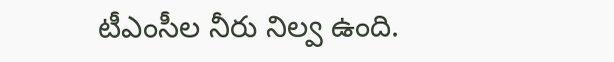టీఎంసీల నీరు నిల్వ ఉంది.